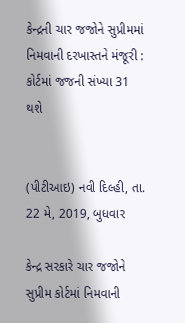કેન્દ્રની ચાર જજોને સુપ્રીમમાં નિમવાની દરખાસ્તને મંજૂરી : કોર્ટમાં જજની સંખ્યા 31 થશે


(પીટીઆઇ) નવી દિલ્હી, તા. 22 મે, 2019, બુધવાર

કેન્દ્ર સરકારે ચાર જજોને સુપ્રીમ કોર્ટમાં નિમવાની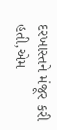દરખાસ્તને મંજૂર કરી હતી,એમ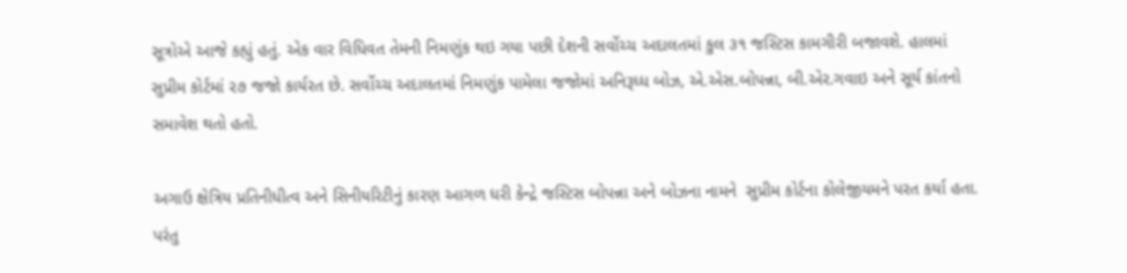સૂત્રોએ આજે કહ્યું હતું. એક વાર વિધિવત તેમની નિમણુંક થઇ ગયા પછી દેશની સર્વોચ્ચ અદાલતમાં કુલ ૩૧ જસ્ટિસ કામગીરી બજાવશે. હાલમાં સુપ્રીમ કોર્ટમાં ૨૭ જજો કાર્યરત છે. સર્વોચ્ચ અદાલતમાં નિમણુંક પામેલા જજોમાં અનિરૂધ્ધ બોઝ, એ.એસ.બોપન્ના, બી.એર.ગવાઇ અને સૂર્ય કાંતનો સમાવેશ થતો હતો.

અગાઉ ક્ષેત્રિય પ્રતિનીધીત્વ અને સિનીયરિટીનું કારણ આગળ ધરી કેન્દ્રે જસ્ટિસ બોપન્ના અને બોઝના નામને  સુપ્રીમ કોર્ટના કોલેજીયમને પરત કર્યા હતા. પરંતુ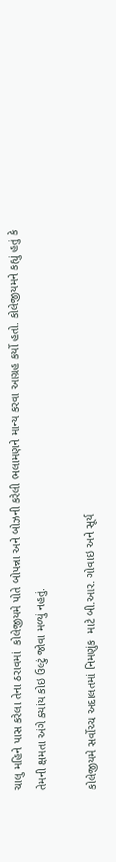ચાલુ મહિને પાસ કરેલા તેના ઠરાવમાં  કોલેજીયમે પોતે બોપન્ના અને બોઝની કરેલી ભલામણને માન્ય કરવા આગ્રહ કર્યો હતો. કોલેજીયમને કહ્યું હતું કે તેમની ક્ષમતા અંગે ક્યાંય કોઇ ઉલ્ટું જોવા મળ્યું નહતું.

કોલેજીયમે સર્વોચ્ચ અદાલતમાં નિમણુંક  માટે બી.આર. ગોવાઇ અને સૂર્ય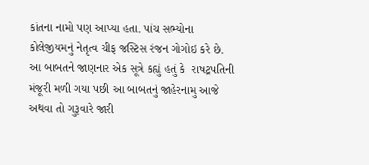કાંતના નામો પણ આપ્યા હતા. પાંચ સભ્યોના કોલેજીયમનું નેતૃત્વ ચીફ જસ્ટિસ રંજન ગોગોઇ કરે છે. આ બાબતને જાણનાર એક સૂત્રે કહ્યું હતું કે  રાષટ્રપતિની મંજૂરી મળી ગયા પછી આ બાબતનું જાહેરનામુ આજે અથવા તો ગુરૂવારે જારી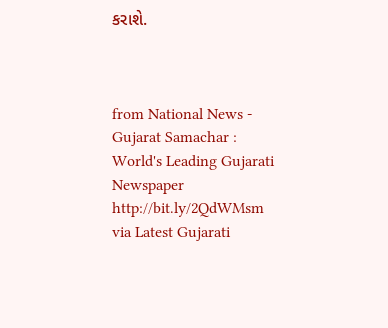કરાશે.



from National News - Gujarat Samachar : World's Leading Gujarati Newspaper http://bit.ly/2QdWMsm
via Latest Gujarati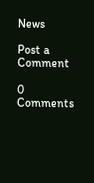News

Post a Comment

0 Comments